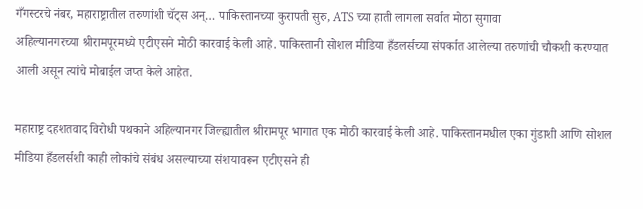गँगस्टरचे नंबर, महाराष्ट्रातील तरुणांशी चॅट्स अन्… पाकिस्तानच्या कुरापती सुरु, ATS च्या हाती लागला सर्वात मोठा सुगावा
अहिल्यानगरच्या श्रीरामपूरमध्ये एटीएसने मोठी कारवाई केली आहे. पाकिस्तानी सोशल मीडिया हँडलर्सच्या संपर्कात आलेल्या तरुणांची चौकशी करण्यात आली असून त्यांचे मोबाईल जप्त केले आहेत.

महाराष्ट्र दहशतवाद विरोधी पथकाने अहिल्यानगर जिल्ह्यातील श्रीरामपूर भागात एक मोठी कारवाई केली आहे. पाकिस्तानमधील एका गुंडाशी आणि सोशल मीडिया हँडलर्सशी काही लोकांचे संबंध असल्याच्या संशयावरून एटीएसने ही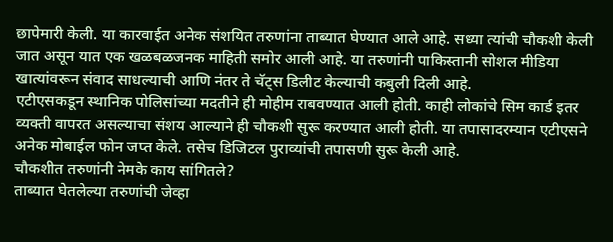छापेमारी केली. या कारवाईत अनेक संशयित तरुणांना ताब्यात घेण्यात आले आहे. सध्या त्यांची चौकशी केली जात असून यात एक खळबळजनक माहिती समोर आली आहे. या तरुणांनी पाकिस्तानी सोशल मीडिया खात्यांवरून संवाद साधल्याची आणि नंतर ते चॅट्स डिलीट केल्याची कबुली दिली आहे.
एटीएसकडून स्थानिक पोलिसांच्या मदतीने ही मोहीम राबवण्यात आली होती. काही लोकांचे सिम कार्ड इतर व्यक्ती वापरत असल्याचा संशय आल्याने ही चौकशी सुरू करण्यात आली होती. या तपासादरम्यान एटीएसने अनेक मोबाईल फोन जप्त केले. तसेच डिजिटल पुराव्यांची तपासणी सुरू केली आहे.
चौकशीत तरुणांनी नेमके काय सांगितले?
ताब्यात घेतलेल्या तरुणांची जेव्हा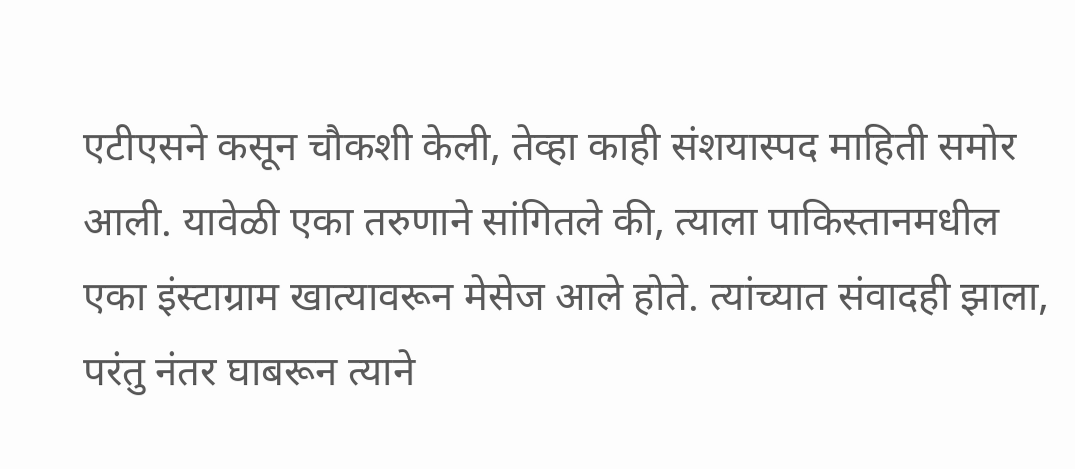एटीएसने कसून चौकशी केली, तेव्हा काही संशयास्पद माहिती समोर आली. यावेळी एका तरुणाने सांगितले की, त्याला पाकिस्तानमधील एका इंस्टाग्राम खात्यावरून मेसेज आले होते. त्यांच्यात संवादही झाला, परंतु नंतर घाबरून त्याने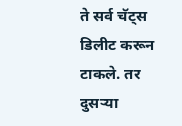ते सर्व चॅट्स डिलीट करून टाकले. तर दुसऱ्या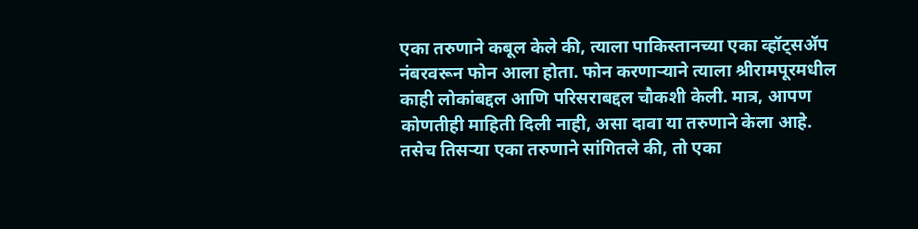एका तरुणाने कबूल केले की, त्याला पाकिस्तानच्या एका व्हॉट्सॲप नंबरवरून फोन आला होता. फोन करणाऱ्याने त्याला श्रीरामपूरमधील काही लोकांबद्दल आणि परिसराबद्दल चौकशी केली. मात्र, आपण कोणतीही माहिती दिली नाही, असा दावा या तरुणाने केला आहे.
तसेच तिसऱ्या एका तरुणाने सांगितले की, तो एका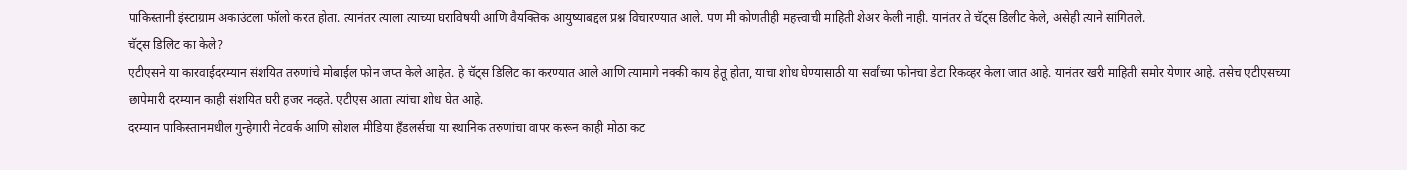पाकिस्तानी इंस्टाग्राम अकाउंटला फॉलो करत होता. त्यानंतर त्याला त्याच्या घराविषयी आणि वैयक्तिक आयुष्याबद्दल प्रश्न विचारण्यात आले. पण मी कोणतीही महत्त्वाची माहिती शेअर केली नाही. यानंतर ते चॅट्स डिलीट केले, असेही त्याने सांगितले.
चॅट्स डिलिट का केले?
एटीएसने या कारवाईदरम्यान संशयित तरुणांचे मोबाईल फोन जप्त केले आहेत. हे चॅट्स डिलिट का करण्यात आले आणि त्यामागे नक्की काय हेतू होता, याचा शोध घेण्यासाठी या सर्वांच्या फोनचा डेटा रिकव्हर केला जात आहे. यानंतर खरी माहिती समोर येणार आहे. तसेच एटीएसच्या छापेमारी दरम्यान काही संशयित घरी हजर नव्हते. एटीएस आता त्यांचा शोध घेत आहे.
दरम्यान पाकिस्तानमधील गुन्हेगारी नेटवर्क आणि सोशल मीडिया हँडलर्सचा या स्थानिक तरुणांचा वापर करून काही मोठा कट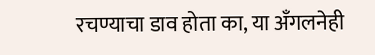रचण्याचा डाव होता का, या अँगलनेही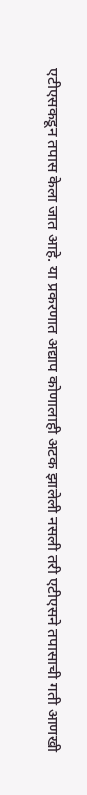एटीएसकडून तपास केला जात आहे. या प्रकरणात अद्याप कोणालाही अटक झालेली नसली तरी एटीएसने तपासाची गती आणखी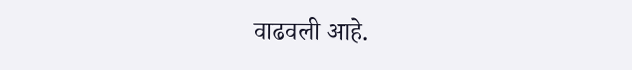वाढवली आहे.